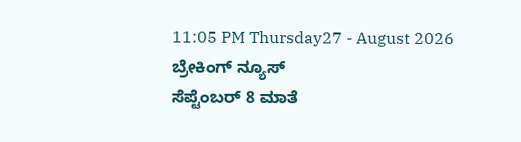11:05 PM Thursday27 - August 2026
ಬ್ರೇಕಿಂಗ್ ನ್ಯೂಸ್
ಸೆಪ್ಟೆಂಬರ್ 8 ಮಾತೆ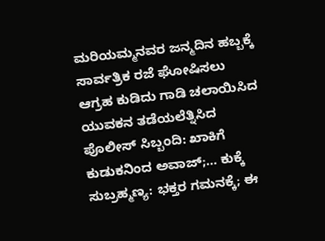ಮರಿಯಮ್ಮನವರ ಜನ್ಮದಿನ ಹಬ್ಬಕ್ಕೆ ಸಾರ್ವತ್ರಿಕ ರಜೆ ಘೋಷಿಸಲು ಆಗ್ರಹ ಕುಡಿದು ಗಾಡಿ ಚಲಾಯಿಸಿದ ಯುವಕನ ತಡೆಯಲೆತ್ನಿಸಿದ ಪೊಲೀಸ್ ಸಿಬ್ಬಂದಿ: ಖಾಕಿಗೆ ಕುಡುಕನಿಂದ ಅವಾಜ್;… ಕುಕ್ಕೆ ಸುಬ್ರಹ್ಮಣ್ಯ: ಭಕ್ತರ ಗಮನಕ್ಕೆ; ಈ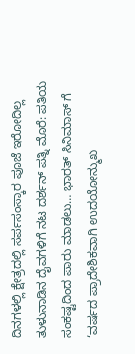ದಿನಗಳಲ್ಲಿ ಕ್ಷೇತ್ರದಲ್ಲಿ ಸರ್ಪಸಂಸ್ಕಾರ ಪೂಜೆ ಇರೋದಿಲ್ಲ ತುಳುನಾಡಿನ ದೈವಗಳಿಗೆ ನಟ ದರ್ಶನ್ ಪತ್ನಿ ಮೊರೆ: ಪತಿಯ ಸಂಕಷ್ಟದಿಂದ ಪಾರು ಮಾಡಲು… ಭಾರತ್ ಸಿನಿಮಾಸ್ ಗೆ ‘ವರ್ಷದ ಪ್ರಾದೇಶಿಕವಾಗಿ ಉದಯೋನ್ಮುಖ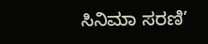ಸಿನಿಮಾ ಸರಣಿ’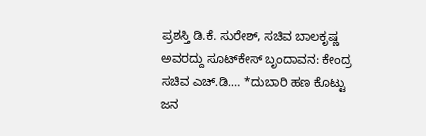ಪ್ರಶಸ್ತಿ ಡಿ.ಕೆ. ಸುರೇಶ್, ಸಚಿವ ಬಾಲಕೃಷ್ಣ ಅವರದ್ದು ಸೂಟ್‌ಕೇಸ್ ಬೃಂದಾವನ: ಕೇಂದ್ರ ಸಚಿವ ಎಚ್.ಡಿ.… *ದುಬಾರಿ ಹಣ ಕೊಟ್ಟು ಜನ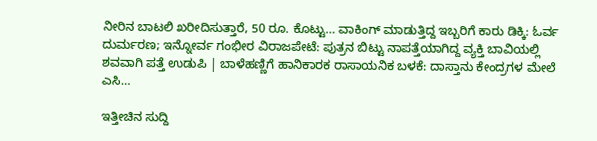ನೀರಿನ ಬಾಟಲಿ ಖರೀದಿಸುತ್ತಾರೆ, 50 ರೂ. ಕೊಟ್ಟು… ವಾಕಿಂಗ್ ಮಾಡುತ್ತಿದ್ದ ಇಬ್ಬರಿಗೆ ಕಾರು ಡಿಕ್ಕಿ: ಓರ್ವ ದುರ್ಮರಣ; ಇನ್ನೋರ್ವ ಗಂಭೀರ ವಿರಾಜಪೇಟೆ: ಪುತ್ರನ ಬಿಟ್ಟು ನಾಪತ್ತೆಯಾಗಿದ್ದ ವ್ಯಕ್ತಿ ಬಾವಿಯಲ್ಲಿ ಶವವಾಗಿ ಪತ್ತೆ ಉಡುಪಿ | ಬಾಳೆಹಣ್ಣಿಗೆ ಹಾನಿಕಾರಕ ರಾಸಾಯನಿಕ ಬಳಕೆ: ದಾಸ್ತಾನು ಕೇಂದ್ರಗಳ ಮೇಲೆ ಎಸಿ…

ಇತ್ತೀಚಿನ ಸುದ್ದಿ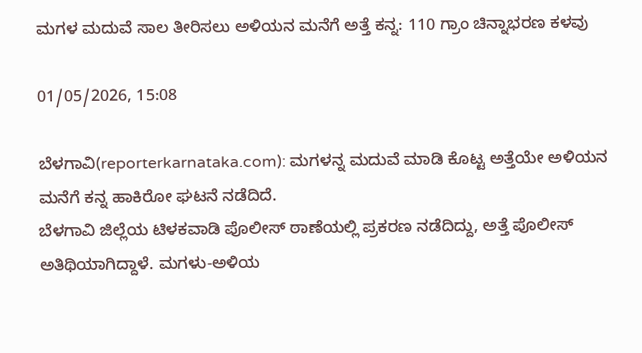ಮಗಳ ಮದುವೆ ಸಾಲ ತೀರಿಸಲು ಅಳಿಯನ ಮನೆಗೆ ಅತ್ತೆ ಕನ್ನ: 110 ಗ್ರಾಂ ಚಿನ್ನಾಭರಣ ಕಳವು

01/05/2026, 15:08

ಬೆಳಗಾವಿ(reporterkarnataka.com): ಮಗಳನ್ನ ಮದುವೆ ಮಾಡಿ ಕೊಟ್ಟ ಅತ್ತೆಯೇ ಅಳಿಯನ ಮನೆಗೆ ಕನ್ನ ಹಾಕಿರೋ ಘಟನೆ ನಡೆದಿದೆ.
ಬೆಳಗಾವಿ ಜಿಲ್ಲೆಯ ಟಿಳಕವಾಡಿ ಪೊಲೀಸ್ ಠಾಣೆಯಲ್ಲಿ ಪ್ರಕರಣ ನಡೆದಿದ್ದು, ಅತ್ತೆ ಪೊಲೀಸ್ ಅತಿಥಿಯಾಗಿದ್ದಾಳೆ. ಮಗಳು-ಅಳಿಯ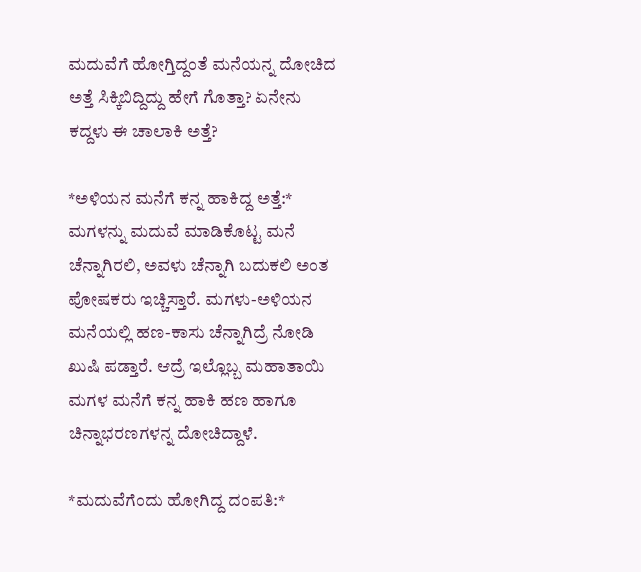ಮದುವೆಗೆ ಹೋಗ್ತಿದ್ದಂತೆ ಮನೆಯನ್ನ ದೋಚಿದ ಅತ್ತೆ ಸಿಕ್ಕಿಬಿದ್ದಿದ್ದು ಹೇಗೆ ಗೊತ್ತಾ? ಏನೇನು ಕದ್ದಳು ಈ ಚಾಲಾಕಿ ಅತ್ತೆ?

*ಅಳಿಯನ ಮನೆಗೆ ಕನ್ನ ಹಾಕಿದ್ದ ಅತ್ತೆ:*
ಮಗಳನ್ನು ಮದುವೆ ಮಾಡಿಕೊಟ್ಟ ಮನೆ ಚೆನ್ನಾಗಿರಲಿ, ಅವಳು ಚೆನ್ನಾಗಿ ಬದುಕಲಿ ಅಂತ ಪೋಷಕರು ಇಚ್ಚಿಸ್ತಾರೆ. ಮಗಳು-ಅಳಿಯನ ಮನೆಯಲ್ಲಿ ಹಣ-ಕಾಸು ಚೆನ್ನಾಗಿದ್ರೆ ನೋಡಿ ಖುಷಿ ಪಡ್ತಾರೆ. ಆದ್ರೆ ಇಲ್ಲೊಬ್ಬ ಮಹಾತಾಯಿ ಮಗಳ ಮನೆಗೆ ಕನ್ನ ಹಾಕಿ ಹಣ ಹಾಗೂ ಚಿನ್ನಾಭರಣಗಳನ್ನ ದೋಚಿದ್ದಾಳೆ.

*ಮದುವೆಗೆಂದು ಹೋಗಿದ್ದ ದಂಪತಿ:*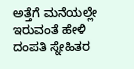ಅತ್ತೆಗೆ ಮನೆಯಲ್ಲೇ ಇರುವಂತೆ ಹೇಳಿ ದಂಪತಿ ಸ್ನೇಹಿತರ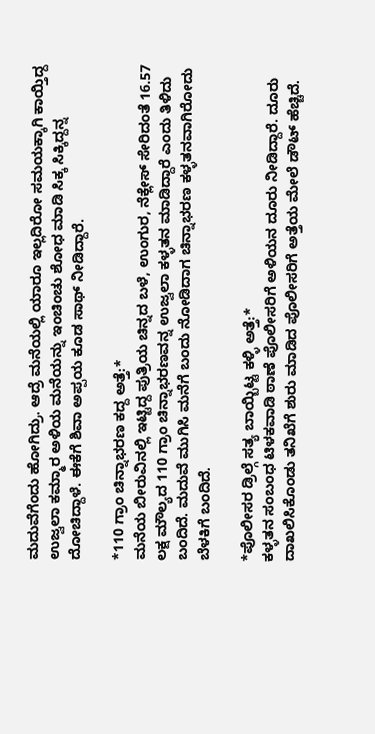ಮದುವೆಗೆಂದು ಹೋಗಿದ್ರು. ಆದ್ರೆ ಮನೆಯಲ್ಲಿ ಯಾರೂ ಇಲ್ಲದಿರೋ ಸಮಯಕ್ಕಾಗಿ ಕಾಯ್ತಿದ್ದ ಉಜ್ವಲಾ ಕಮ್ಮಾರ ಅಳಿಯ ಮನೆಯನ್ನು ಇಂಚಿಂಚು ಶೋಧ ಮಾಡಿ ಸಿಕ್ಕ ಸಿಕ್ಕಿದ್ದನ್ನ ದೋಚಿದ್ದಾಳೆ. ಈಕೆಗೆ ಶಿವಾ ಅಪ್ಪಯ ಕೂಡ ಸಾಥ್ ನೀಡಿದ್ದಾರೆ.

*110 ಗ್ರಾಂ ಚಿನ್ನಾಭರಣ ಕದ್ದ ಅತ್ತೆ:*
ಮನೆಯ ಬೀರುವಿನಲ್ಲಿ ಇಟ್ಟಿದ್ದ ಪುತ್ರಿಯ ಚಿನ್ನದ ಬಳೆ, ಉಂಗುರ, ನೆಕ್ಲೇಸ್ ಸೇರಿದಂತೆ 16.57 ಲಕ್ಷ ಮೌಲ್ಯದ 110 ಗ್ರಾಂ ಚಿನ್ನಾಭರಣವನ್ನ ಉಜ್ವಲಾ ಕಳ್ಳತನ ಮಾಡಿದ್ದಾರೆ ಎಂದು ತಿಳಿದು ಬಂದಿದೆ. ಮದುವೆ ಮುಗಿಸಿ ಮನೆಗೆ ಬಂದು ನೋಡಿದಾಗ ಚಿನ್ನಾಭರಣ ಕಳ್ಳತನವಾಗಿರೋದು ಬೆಳಕಿಗೆ ಬಂದಿದೆ.

*ಪೊಲೀಸರ ಡ್ರಿಲ್ಗೆ ಸತ್ಯ ಬಾಯ್ಬಿಟ್ಟ ಕಳ್ಳಿ ಅತ್ತೆ:*
ಕಳ್ಳತನ ಸಂಬಂಧ ಟಿಳಕವಾಡಿ ಠಾಣೆ ‌ಪೊಲೀಸರಿಗೆ ಅಳಿಯನ ದೂರು ನೀಡಿದ್ದಾರೆ. ದೂರು ದಾಖಲಿಸಿಕೊಂಡು ತನಿಖೆಗೆ ಶುರು ಮಾಡಿದ ಪೊಲೀಸರಿಗೆ ಅತ್ತೆಯ ಮೇಲೆ ಡೌಟ್ ಹೆಚ್ಚಿದೆ.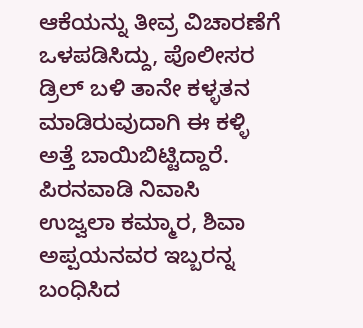ಆಕೆಯನ್ನು ತೀವ್ರ ವಿಚಾರಣೆಗೆ ಒಳಪಡಿಸಿದ್ದು, ಪೊಲೀಸರ ಡ್ರಿಲ್ ಬಳಿ ತಾನೇ ಕಳ್ಳತನ ಮಾಡಿರುವುದಾಗಿ ಈ ಕಳ್ಳಿ ಅತ್ತೆ ಬಾಯಿಬಿಟ್ಟಿದ್ದಾರೆ. ಪಿರನವಾಡಿ ನಿವಾಸಿ ಉಜ್ವಲಾ ಕಮ್ಮಾರ, ಶಿವಾ ಅಪ್ಪಯನವರ ಇಬ್ಬರನ್ನ ಬಂಧಿಸಿದ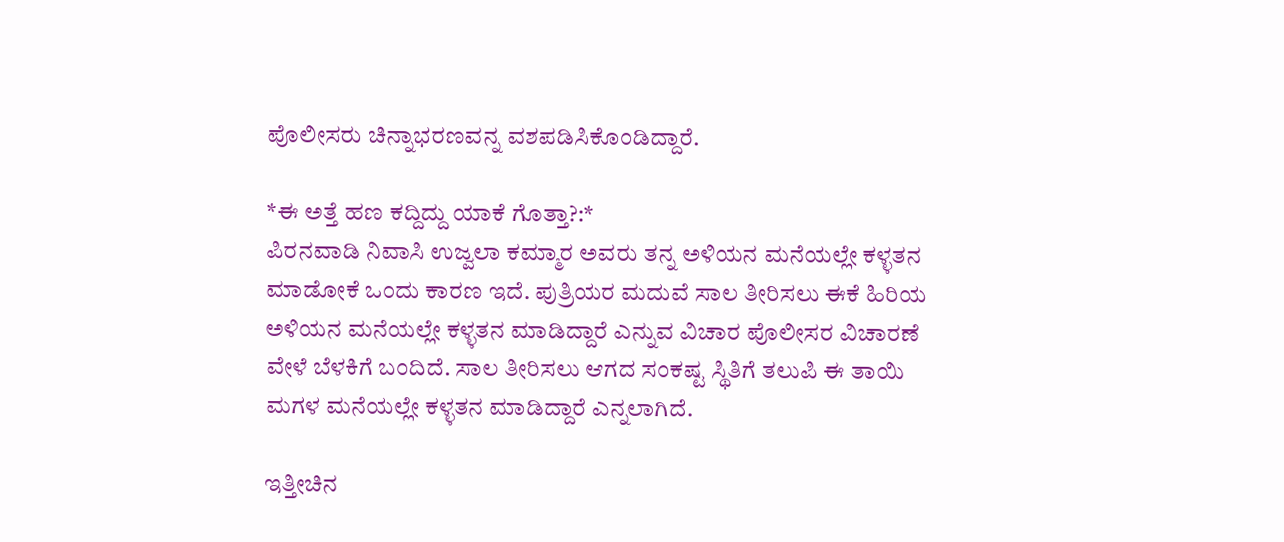ಪೊಲೀಸರು ಚಿನ್ನಾಭರಣವನ್ನ ವಶಪಡಿಸಿಕೊಂಡಿದ್ದಾರೆ.

*ಈ ಅತ್ತೆ ಹಣ ಕದ್ದಿದ್ದು ಯಾಕೆ ಗೊತ್ತಾ?:*
ಪಿರನವಾಡಿ ನಿವಾಸಿ ಉಜ್ವಲಾ ಕಮ್ಮಾರ ಅವರು ತನ್ನ ಅಳಿಯನ ಮನೆಯಲ್ಲೇ ಕಳ್ಳತನ ಮಾಡೋಕೆ ಒಂದು ಕಾರಣ ಇದೆ. ಪುತ್ರಿಯರ ಮದುವೆ ಸಾಲ ತೀರಿಸಲು ಈಕೆ ಹಿರಿಯ ಅಳಿಯನ ಮನೆಯಲ್ಲೇ ಕಳ್ಳತನ ಮಾಡಿದ್ದಾರೆ ಎನ್ನುವ ವಿಚಾರ ಪೊಲೀಸರ ವಿಚಾರಣೆ ವೇಳೆ ಬೆಳಕಿಗೆ ಬಂದಿದೆ. ಸಾಲ ತೀರಿಸಲು ಆಗದ ಸಂಕಷ್ಟ ಸ್ಥಿತಿಗೆ ತಲುಪಿ ಈ ತಾಯಿ ಮಗಳ ಮನೆಯಲ್ಲೇ ಕಳ್ಳತನ ಮಾಡಿದ್ದಾರೆ ಎನ್ನಲಾಗಿದೆ.

ಇತ್ತೀಚಿನ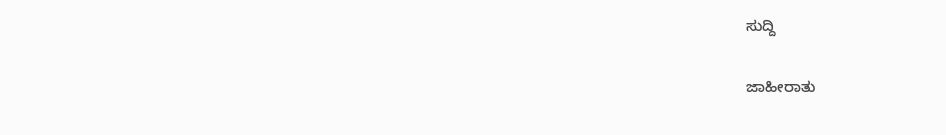ಸುದ್ದಿ

ಜಾಹೀರಾತು